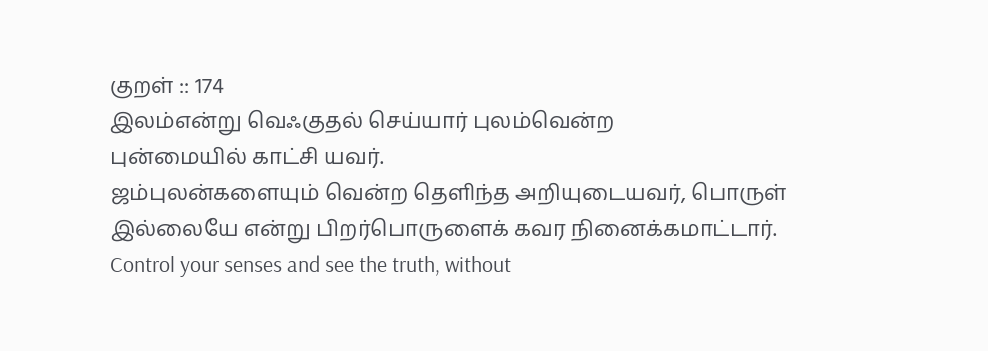குறள் :: 174
இலம்என்று வெஃகுதல் செய்யார் புலம்வென்ற
புன்மையில் காட்சி யவர்.
ஜம்புலன்களையும் வென்ற தெளிந்த அறியுடையவர், பொருள் இல்லையே என்று பிறர்பொருளைக் கவர நினைக்கமாட்டார்.
Control your senses and see the truth, without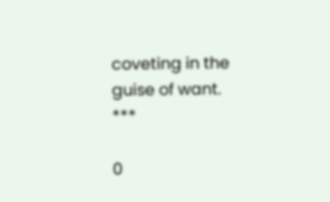coveting in the guise of want.
***

0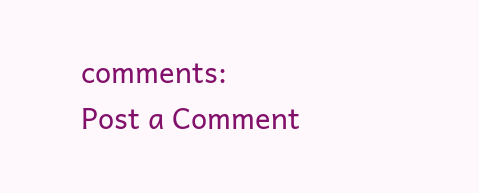comments:
Post a Comment